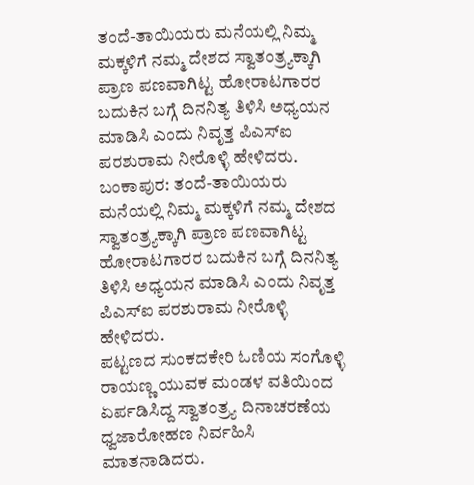ತಂದೆ-ತಾಯಿಯರು ಮನೆಯಲ್ಲಿ ನಿಮ್ಮ ಮಕ್ಕಳಿಗೆ ನಮ್ಮ ದೇಶದ ಸ್ವಾತಂತ್ರ್ಯಕ್ಕಾಗಿ ಪ್ರಾಣ ಪಣವಾಗಿಟ್ಟ ಹೋರಾಟಗಾರರ ಬದುಕಿನ ಬಗ್ಗೆ ದಿನನಿತ್ಯ ತಿಳಿಸಿ ಅಧ್ಯಯನ ಮಾಡಿಸಿ ಎಂದು ನಿವೃತ್ತ ಪಿಎಸ್ಐ ಪರಶುರಾಮ ನೀರೊಳ್ಳಿ ಹೇಳಿದರು.
ಬಂಕಾಪುರ: ತಂದೆ-ತಾಯಿಯರು ಮನೆಯಲ್ಲಿ ನಿಮ್ಮ ಮಕ್ಕಳಿಗೆ ನಮ್ಮ ದೇಶದ ಸ್ವಾತಂತ್ರ್ಯಕ್ಕಾಗಿ ಪ್ರಾಣ ಪಣವಾಗಿಟ್ಟ ಹೋರಾಟಗಾರರ ಬದುಕಿನ ಬಗ್ಗೆ ದಿನನಿತ್ಯ ತಿಳಿಸಿ ಅಧ್ಯಯನ ಮಾಡಿಸಿ ಎಂದು ನಿವೃತ್ತ ಪಿಎಸ್ಐ ಪರಶುರಾಮ ನೀರೊಳ್ಳಿ ಹೇಳಿದರು.
ಪಟ್ಟಣದ ಸುಂಕದಕೇರಿ ಓಣಿಯ ಸಂಗೊಳ್ಳಿ ರಾಯಣ್ಣ ಯುವಕ ಮಂಡಳ ವತಿಯಿಂದ ಏರ್ಪಡಿಸಿದ್ದ ಸ್ವಾತಂತ್ರ್ಯ ದಿನಾಚರಣೆಯ ಧ್ವಜಾರೋಹಣ ನಿರ್ವಹಿಸಿ ಮಾತನಾಡಿದರು.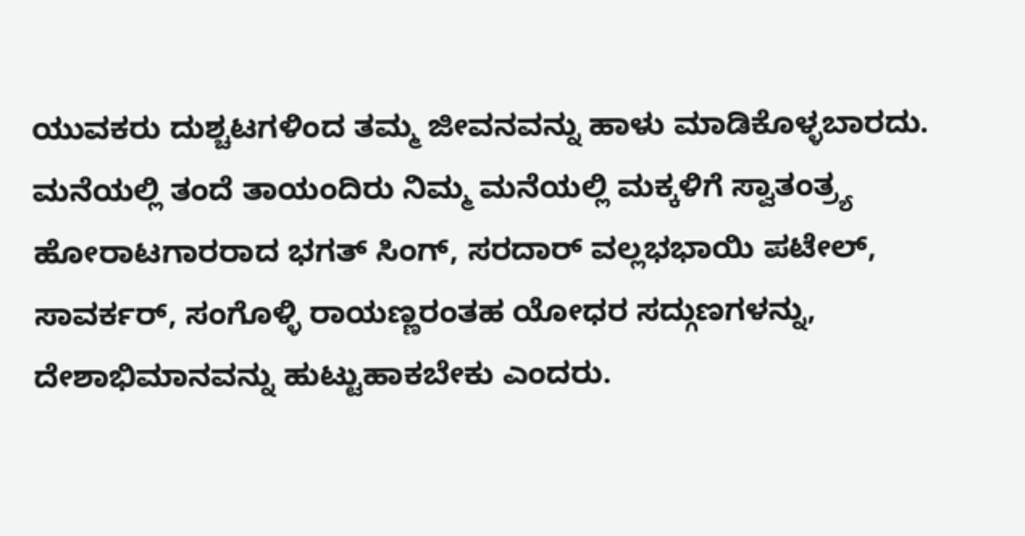ಯುವಕರು ದುಶ್ಚಟಗಳಿಂದ ತಮ್ಮ ಜೀವನವನ್ನು ಹಾಳು ಮಾಡಿಕೊಳ್ಳಬಾರದು. ಮನೆಯಲ್ಲಿ ತಂದೆ ತಾಯಂದಿರು ನಿಮ್ಮ ಮನೆಯಲ್ಲಿ ಮಕ್ಕಳಿಗೆ ಸ್ವಾತಂತ್ರ್ಯ ಹೋರಾಟಗಾರರಾದ ಭಗತ್ ಸಿಂಗ್, ಸರದಾರ್ ವಲ್ಲಭಭಾಯಿ ಪಟೇಲ್, ಸಾವರ್ಕರ್, ಸಂಗೊಳ್ಳಿ ರಾಯಣ್ಣರಂತಹ ಯೋಧರ ಸದ್ಗುಣಗಳನ್ನು, ದೇಶಾಭಿಮಾನವನ್ನು ಹುಟ್ಟುಹಾಕಬೇಕು ಎಂದರು.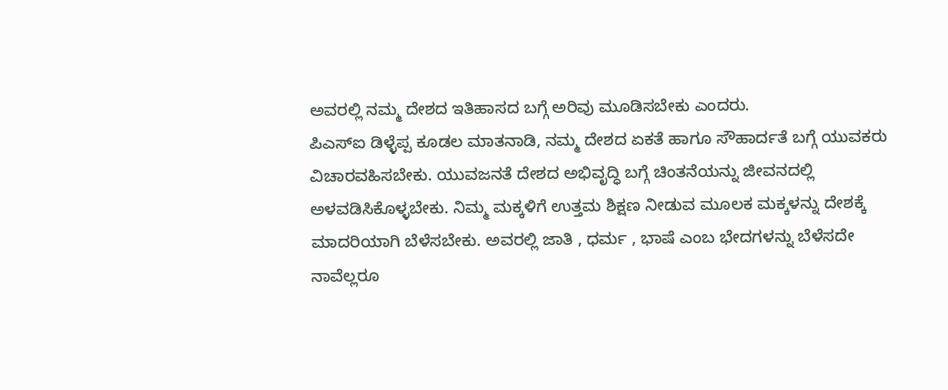ಅವರಲ್ಲಿ ನಮ್ಮ ದೇಶದ ಇತಿಹಾಸದ ಬಗ್ಗೆ ಅರಿವು ಮೂಡಿಸಬೇಕು ಎಂದರು.
ಪಿಎಸ್ಐ ಡಿಳ್ಳೆಪ್ಪ ಕೂಡಲ ಮಾತನಾಡಿ, ನಮ್ಮ ದೇಶದ ಏಕತೆ ಹಾಗೂ ಸೌಹಾರ್ದತೆ ಬಗ್ಗೆ ಯುವಕರು ವಿಚಾರವಹಿಸಬೇಕು. ಯುವಜನತೆ ದೇಶದ ಅಭಿವೃದ್ಧಿ ಬಗ್ಗೆ ಚಿಂತನೆಯನ್ನು ಜೀವನದಲ್ಲಿ ಅಳವಡಿಸಿಕೊಳ್ಳಬೇಕು. ನಿಮ್ಮ ಮಕ್ಕಳಿಗೆ ಉತ್ತಮ ಶಿಕ್ಷಣ ನೀಡುವ ಮೂಲಕ ಮಕ್ಕಳನ್ನು ದೇಶಕ್ಕೆ ಮಾದರಿಯಾಗಿ ಬೆಳೆಸಬೇಕು. ಅವರಲ್ಲಿ ಜಾತಿ , ಧರ್ಮ , ಭಾಷೆ ಎಂಬ ಭೇದಗಳನ್ನು ಬೆಳೆಸದೇ ನಾವೆಲ್ಲರೂ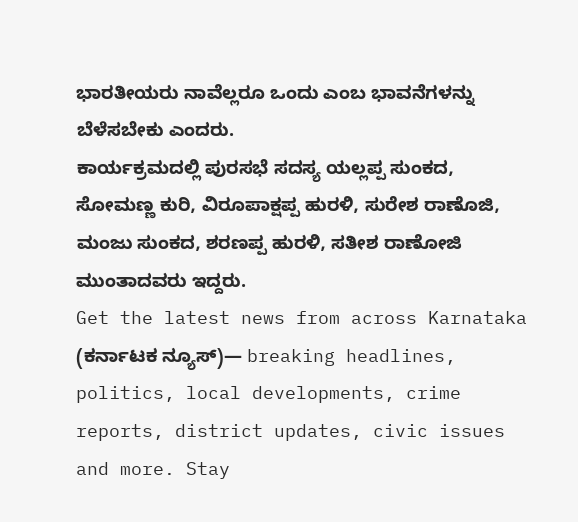ಭಾರತೀಯರು ನಾವೆಲ್ಲರೂ ಒಂದು ಎಂಬ ಭಾವನೆಗಳನ್ನು ಬೆಳೆಸಬೇಕು ಎಂದರು.
ಕಾರ್ಯಕ್ರಮದಲ್ಲಿ ಪುರಸಭೆ ಸದಸ್ಯ ಯಲ್ಲಪ್ಪ ಸುಂಕದ, ಸೋಮಣ್ಣ ಕುರಿ, ವಿರೂಪಾಕ್ಷಪ್ಪ ಹುರಳಿ, ಸುರೇಶ ರಾಣೊಜಿ, ಮಂಜು ಸುಂಕದ, ಶರಣಪ್ಪ ಹುರಳಿ, ಸತೀಶ ರಾಣೋಜಿ ಮುಂತಾದವರು ಇದ್ದರು.
Get the latest news from across Karnataka (ಕರ್ನಾಟಕ ನ್ಯೂಸ್)— breaking headlines, politics, local developments, crime reports, district updates, civic issues and more. Stay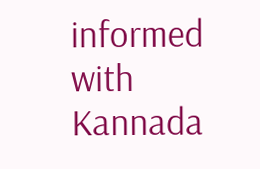informed with Kannada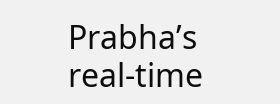Prabha’s real‑time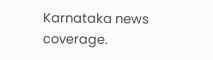Karnataka news coverage.